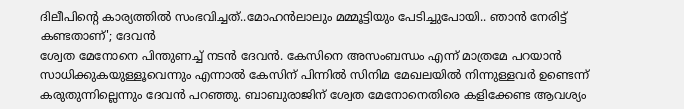ദിലീപിന്റെ കാര്യത്തിൽ സംഭവിച്ചത്..മോഹൻലാലും മമ്മൂട്ടിയും പേടിച്ചുപോയി.. ഞാൻ നേരിട്ട് കണ്ടതാണ്'; ദേവൻ
ശ്വേത മേനോനെ പിന്തുണച്ച് നടൻ ദേവൻ. കേസിനെ അസംബന്ധം എന്ന് മാത്രമേ പറയാൻ സാധിക്കുകയുള്ളൂവെന്നും എന്നാൽ കേസിന് പിന്നിൽ സിനിമ മേഖലയിൽ നിന്നുള്ളവർ ഉണ്ടെന്ന് കരുതുന്നില്ലെന്നും ദേവൻ പറഞ്ഞു. ബാബുരാജിന് ശ്വേത മേനോനെതിരെ കളിക്കേണ്ട ആവശ്യം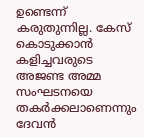ഉണ്ടെന്ന് കരുതുന്നില്ല. കേസ് കൊടുക്കാൻ കളിച്ചവരുടെ അജണ്ട അമ്മ സംഘടനയെ തകർക്കലാണെന്നും ദേവൻ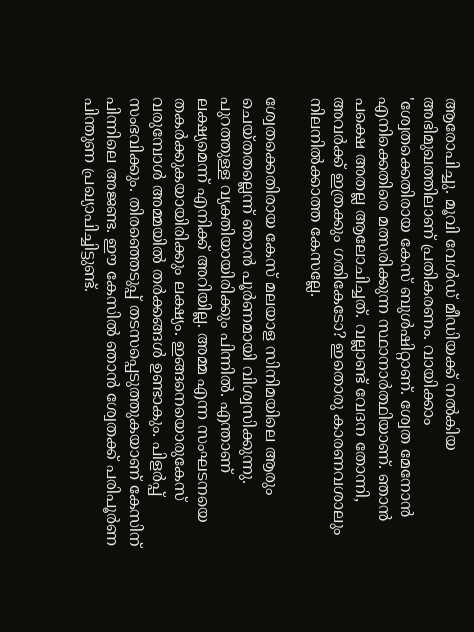ആരോപിച്ചു. മൂവി വേൾഡ് മീഡിയക്ക് നൽകിയ അഭിമുഖത്തിലാണ് പ്രതികരണം. വായിക്കാം
'ശ്വേതക്കെതിരായ കേസ് ബുൾഷിറ്റാണ്. ശ്വേത മേനോൻ എനിക്കെതിരെ മത്സരിക്കുന്ന സ്ഥാനാർത്ഥിയാണ്. ഞാൻ പക്ഷെ അതല്ല ആലോചിച്ചത്. വല്ലാണ്ട് വേദന തോന്നി, അവർക്ക് ഇത്രക്കും ഗതികേടോ? ഇതൊരു കാരണവശാലും നിലനിൽക്കാത്ത കേസല്ലേ.

ശ്വേതക്കെതിരായ കേസ് മലയാള സിനിമയിലെ ആരും ചെയ്തതല്ലെന്ന് ഞാൻ പൂർണമായി വിശ്വസിക്കുന്നു. പുറത്തുള്ള വ്യക്തിയായിരിക്കും പിന്നിൽ. എന്താണ് ലക്ഷ്യമെന്ന് എനിക്ക് അറിയില്ല. അമ്മ എന്ന സംഘടനയെ തകർക്കുകയായിരിക്കും ലക്ഷ്യം. ഇങ്ങനെയൊരുകേസ് വരുമ്പോൾ അമ്മയിൽ തർക്കങ്ങൾ ഉണ്ടാകും. പിളർപ്പ് സംഭവിക്കും. തിരഞ്ഞെടുപ്പ് തടസപ്പെടുത്തുകയാണ് കേസിന് പിന്നിലെ അജണ്ട. ഈ കേസിൽ ഞാൻ ശ്വേതക്ക് പരിപൂർണ പിന്തുണ പ്രഖ്യാപിച്ചിട്ടുണ്ട്.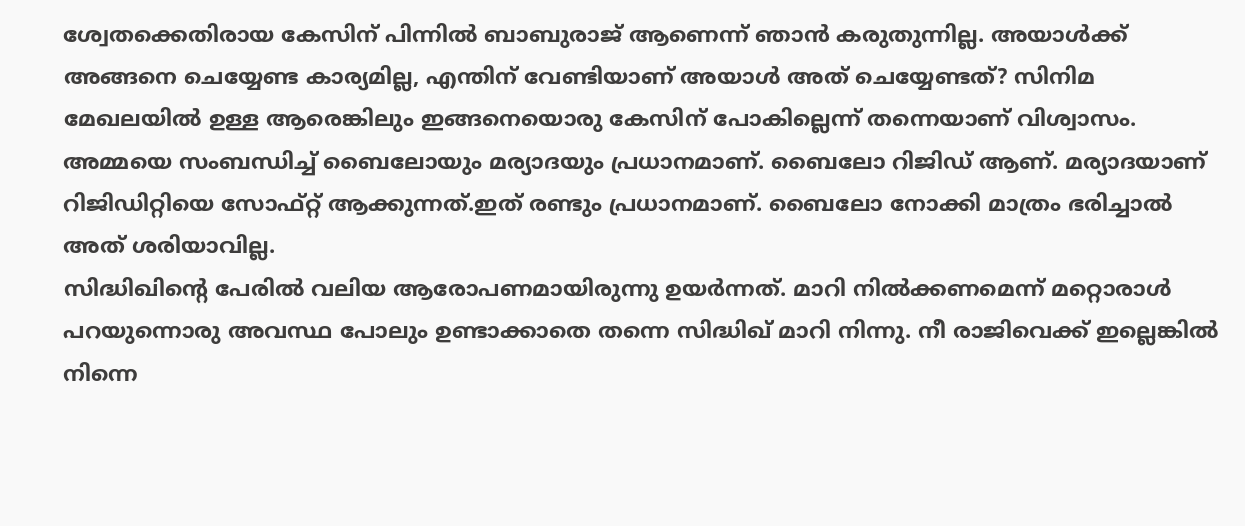ശ്വേതക്കെതിരായ കേസിന് പിന്നിൽ ബാബുരാജ് ആണെന്ന് ഞാൻ കരുതുന്നില്ല. അയാൾക്ക് അങ്ങനെ ചെയ്യേണ്ട കാര്യമില്ല, എന്തിന് വേണ്ടിയാണ് അയാൾ അത് ചെയ്യേണ്ടത്? സിനിമ മേഖലയിൽ ഉള്ള ആരെങ്കിലും ഇങ്ങനെയൊരു കേസിന് പോകില്ലെന്ന് തന്നെയാണ് വിശ്വാസം.
അമ്മയെ സംബന്ധിച്ച് ബൈലോയും മര്യാദയും പ്രധാനമാണ്. ബൈലോ റിജിഡ് ആണ്. മര്യാദയാണ് റിജിഡിറ്റിയെ സോഫ്റ്റ് ആക്കുന്നത്.ഇത് രണ്ടും പ്രധാനമാണ്. ബൈലോ നോക്കി മാത്രം ഭരിച്ചാൽ അത് ശരിയാവില്ല.
സിദ്ധിഖിന്റെ പേരിൽ വലിയ ആരോപണമായിരുന്നു ഉയർന്നത്. മാറി നിൽക്കണമെന്ന് മറ്റൊരാൾ പറയുന്നൊരു അവസ്ഥ പോലും ഉണ്ടാക്കാതെ തന്നെ സിദ്ധിഖ് മാറി നിന്നു. നീ രാജിവെക്ക് ഇല്ലെങ്കിൽ നിന്നെ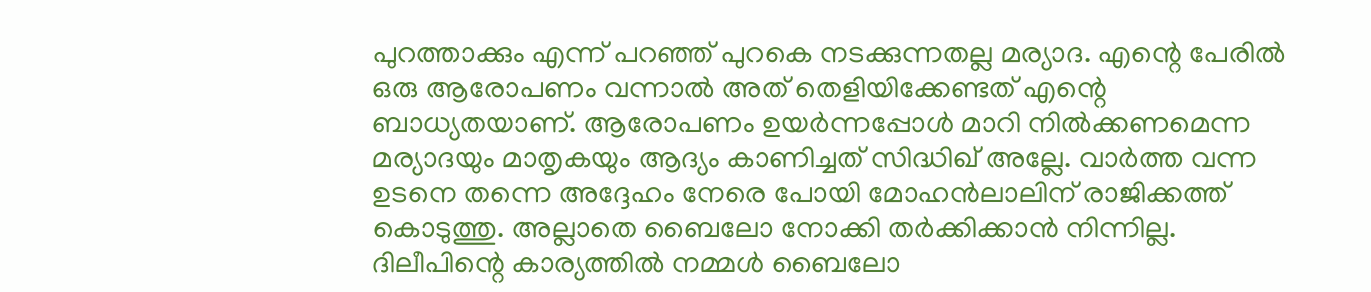പുറത്താക്കും എന്ന് പറഞ്ഞ് പുറകെ നടക്കുന്നതല്ല മര്യാദ. എന്റെ പേരിൽ ഒരു ആരോപണം വന്നാൽ അത് തെളിയിക്കേണ്ടത് എന്റെ ബാധ്യതയാണ്. ആരോപണം ഉയർന്നപ്പോൾ മാറി നിൽക്കണമെന്ന മര്യാദയും മാതൃകയും ആദ്യം കാണിച്ചത് സിദ്ധിഖ് അല്ലേ. വാർത്ത വന്ന ഉടനെ തന്നെ അദ്ദേഹം നേരെ പോയി മോഹൻലാലിന് രാജിക്കത്ത് കൊടുത്തു. അല്ലാതെ ബൈലോ നോക്കി തർക്കിക്കാൻ നിന്നില്ല.
ദിലീപിന്റെ കാര്യത്തിൽ നമ്മൾ ബൈലോ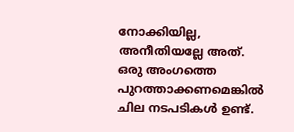നോക്കിയില്ല, അനീതിയല്ലേ അത്. ഒരു അംഗത്തെ പുറത്താക്കണമെങ്കിൽ ചില നടപടികൾ ഉണ്ട്.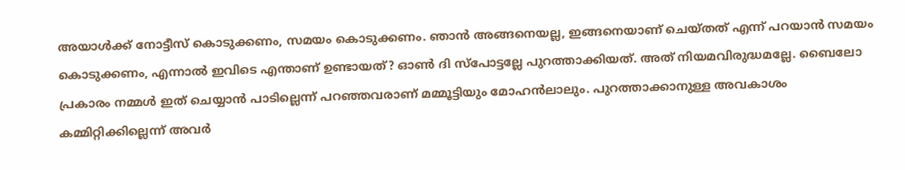അയാൾക്ക് നോട്ടീസ് കൊടുക്കണം, സമയം കൊടുക്കണം. ഞാൻ അങ്ങനെയല്ല, ഇങ്ങനെയാണ് ചെയ്തത് എന്ന് പറയാൻ സമയം കൊടുക്കണം, എന്നാൽ ഇവിടെ എന്താണ് ഉണ്ടായത്? ഓൺ ദി സ്പോട്ടല്ലേ പുറത്താക്കിയത്. അത് നിയമവിരുദ്ധമല്ലേ. ബൈലോ പ്രകാരം നമ്മൾ ഇത് ചെയ്യാൻ പാടില്ലെന്ന് പറഞ്ഞവരാണ് മമ്മൂട്ടിയും മോഹൻലാലും. പുറത്താക്കാനുള്ള അവകാശം കമ്മിറ്റിക്കില്ലെന്ന് അവർ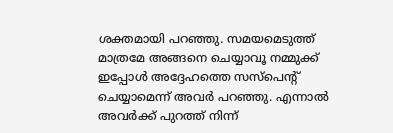ശക്തമായി പറഞ്ഞു. സമയമെടുത്ത് മാത്രമേ അങ്ങനെ ചെയ്യാവൂ നമ്മുക്ക് ഇപ്പോൾ അദ്ദേഹത്തെ സസ്പെന്റ് ചെയ്യാമെന്ന് അവർ പറഞ്ഞു. എന്നാൽ അവർക്ക് പുറത്ത് നിന്ന്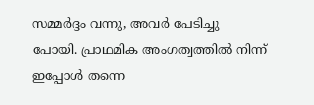സമ്മർദ്ദം വന്നു, അവർ പേടിച്ചു പോയി. പ്രാഥമിക അംഗത്വത്തിൽ നിന്ന് ഇപ്പോൾ തന്നെ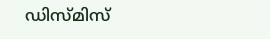ഡിസ്മിസ്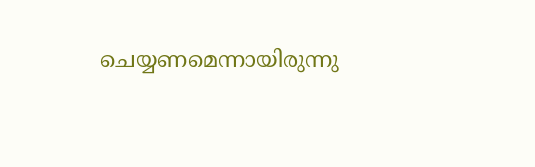ചെയ്യണമെന്നായിരുന്നു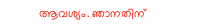ആവശ്യം. ഞാനതിന്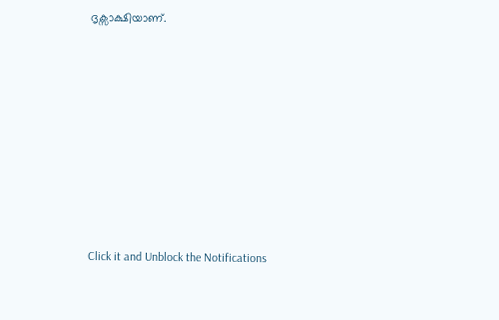ദൃക്സാക്ഷിയാണ്.












Click it and Unblock the Notifications